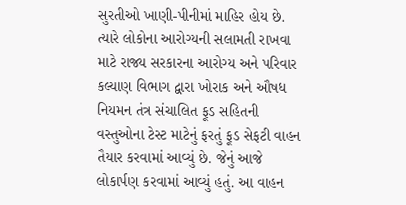સુરતીઓ ખાણી-પીનીમાં માહિર હોય છે. ત્યારે લોકોના આરોગ્યની સલામતી રાખવા માટે રાજ્ય સરકારના આરોગ્ય અને પરિવાર કલ્યાણ વિભાગ દ્વારા ખોરાક અને ઔષધ નિયમન તંત્ર સંચાલિત ફૂડ સહિતની વસ્તુઓના ટેસ્ટ માટેનું ફરતું ફૂડ સેફટી વાહન તૈયાર કરવામાં આવ્યું છે. જેનું આજે લોકાર્પણ કરવામાં આવ્યું હતું. આ વાહન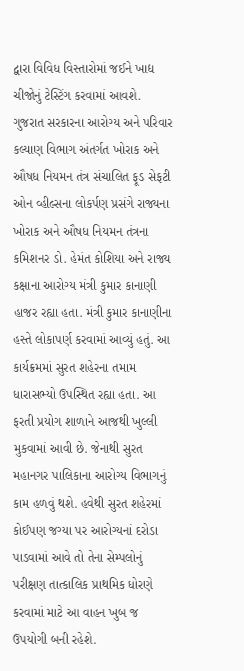દ્વારા વિવિધ વિસ્તારોમાં જઈને ખાદ્ય ચીજોનું ટેસ્ટિંગ કરવામાં આવશે. ગુજરાત સરકારના આરોગ્ય અને પરિવાર કલ્યાણ વિભાગ અંતર્ગત ખોરાક અને ઔષધ નિયમન તંત્ર સંચાલિત ફૂડ સેફટી ઓન વ્હીલ્સના લોકર્પણ પ્રસંગે રાજ્યના ખોરાક અને ઔષધ નિયમન તંત્રના કમિશનર ડો. હેમંત કોશિયા અને રાજ્ય કક્ષાના આરોગ્ય મંત્રી કુમાર કાનાણી હાજર રહ્યા હતા. મંત્રી કુમાર કાનાણીના હસ્તે લોકાપર્ણ કરવામાં આવ્યું હતું. આ કાર્યક્રમમાં સુરત શહેરના તમામ ધારાસભ્યો ઉપસ્થિત રહ્યા હતા. આ ફરતી પ્રયોગ શાળાને આજથી ખુલ્લી મુકવામાં આવી છે. જેનાથી સુરત મહાનગર પાલિકાના આરોગ્ય વિભાગનું કામ હળવું થશે. હવેથી સુરત શહેરમાં કોઈપણ જગ્યા પર આરોગ્યનાં દરોડા પાડવામાં આવે તો તેના સેમ્પલોનું પરીક્ષણ તાત્કાલિક પ્રાથમિક ધોરણે કરવામાં માટે આ વાહન ખુબ જ ઉપયોગી બની રહેશે.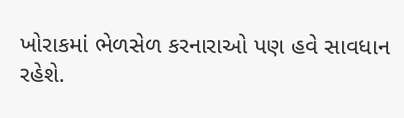ખોરાકમાં ભેળસેળ કરનારાઓ પણ હવે સાવધાન રહેશે.